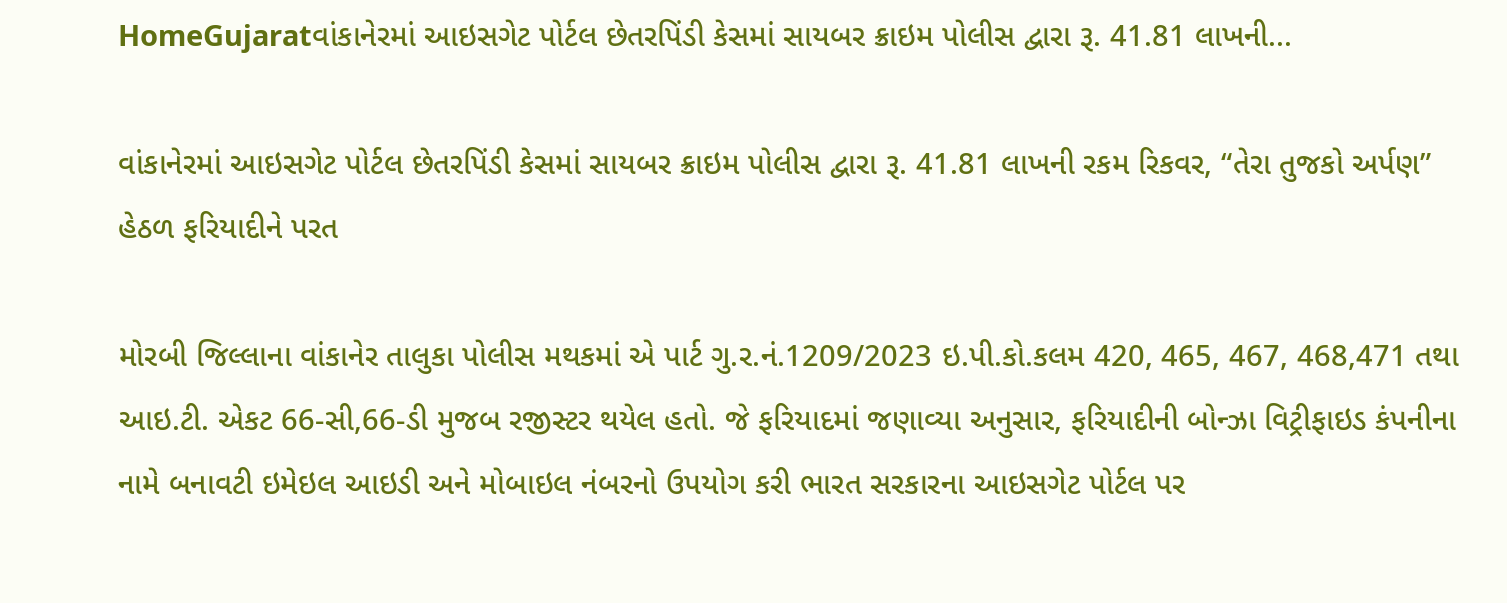HomeGujaratવાંકાનેરમાં આઇસગેટ પોર્ટલ છેતરપિંડી કેસમાં સાયબર ક્રાઇમ પોલીસ દ્વારા રૂ. 41.81 લાખની...

વાંકાનેરમાં આઇસગેટ પોર્ટલ છેતરપિંડી કેસમાં સાયબર ક્રાઇમ પોલીસ દ્વારા રૂ. 41.81 લાખની રકમ રિકવર, “તેરા તુજકો અર્પણ” હેઠળ ફરિયાદીને પરત

મોરબી જિલ્લાના વાંકાનેર તાલુકા પોલીસ મથકમાં એ પાર્ટ ગુ.ર.નં.1209/2023 ઇ.પી.કો.કલમ 420, 465, 467, 468,471 તથા આઇ.ટી. એકટ 66-સી,66-ડી મુજબ રજીસ્ટર થયેલ હતો. જે ફરિયાદમાં જણાવ્યા અનુસાર, ફરિયાદીની બોન્ઝા વિટ્રીફાઇડ કંપનીના નામે બનાવટી ઇમેઇલ આઇડી અને મોબાઇલ નંબરનો ઉપયોગ કરી ભારત સરકારના આઇસગેટ પોર્ટલ પર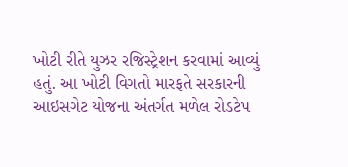ખોટી રીતે યુઝર રજિસ્ટ્રેશન કરવામાં આવ્યું હતું. આ ખોટી વિગતો મારફતે સરકારની આઇસગેટ યોજના અંતર્ગત મળેલ રોડટેપ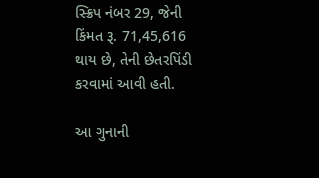સ્ક્રિપ નંબર 29, જેની કિંમત રૂ. 71,45,616 થાય છે, તેની છેતરપિંડી કરવામાં આવી હતી.

આ ગુનાની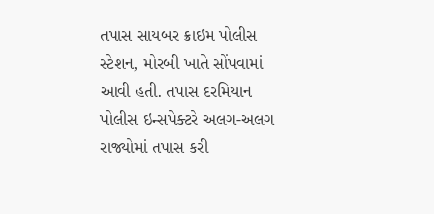તપાસ સાયબર ક્રાઇમ પોલીસ સ્ટેશન, મોરબી ખાતે સોંપવામાં આવી હતી. તપાસ દરમિયાન પોલીસ ઇન્સપેક્ટરે અલગ-અલગ રાજ્યોમાં તપાસ કરી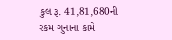કુલ રૂ. 41,81,680ની રકમ ગુનાના કામે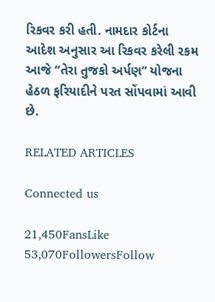રિકવર કરી હતી. નામદાર કોર્ટના આદેશ અનુસાર આ રિકવર કરેલી રકમ આજે “તેરા તુજકો અર્પણ” યોજના હેઠળ ફરિયાદીને પરત સોંપવામાં આવી છે.

RELATED ARTICLES

Connected us

21,450FansLike
53,070FollowersFollow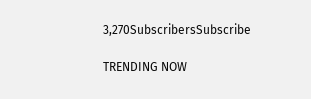3,270SubscribersSubscribe

TRENDING NOW